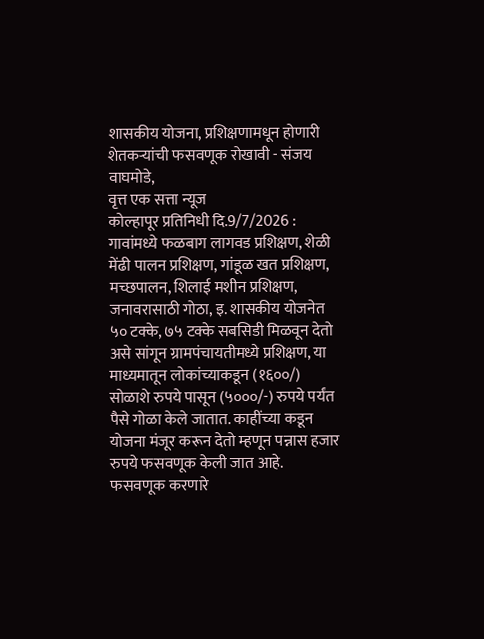शासकीय योजना, प्रशिक्षणामधून होणारी शेतकऱ्यांची फसवणूक रोखावी - संजय वाघमोडे,
वृत्त एक सत्ता न्यूज
कोल्हापूर प्रतिनिधी दि.9/7/2026 : गावांमध्ये फळबाग लागवड प्रशिक्षण, शेळी मेंढी पालन प्रशिक्षण, गांडूळ खत प्रशिक्षण, मच्छपालन, शिलाई मशीन प्रशिक्षण, जनावरासाठी गोठा, इ. शासकीय योजनेत ५० टक्के, ७५ टक्के सबसिडी मिळवून देतो असे सांगून ग्रामपंचायतीमध्ये प्रशिक्षण, या माध्यमातून लोकांच्याकडून (१६००/) सोळाशे रुपये पासून (५०००/-) रुपये पर्यंत पैसे गोळा केले जातात. काहींच्या कडून योजना मंजूर करून देतो म्हणून पन्नास हजार रुपये फसवणूक केली जात आहे. फसवणूक करणारे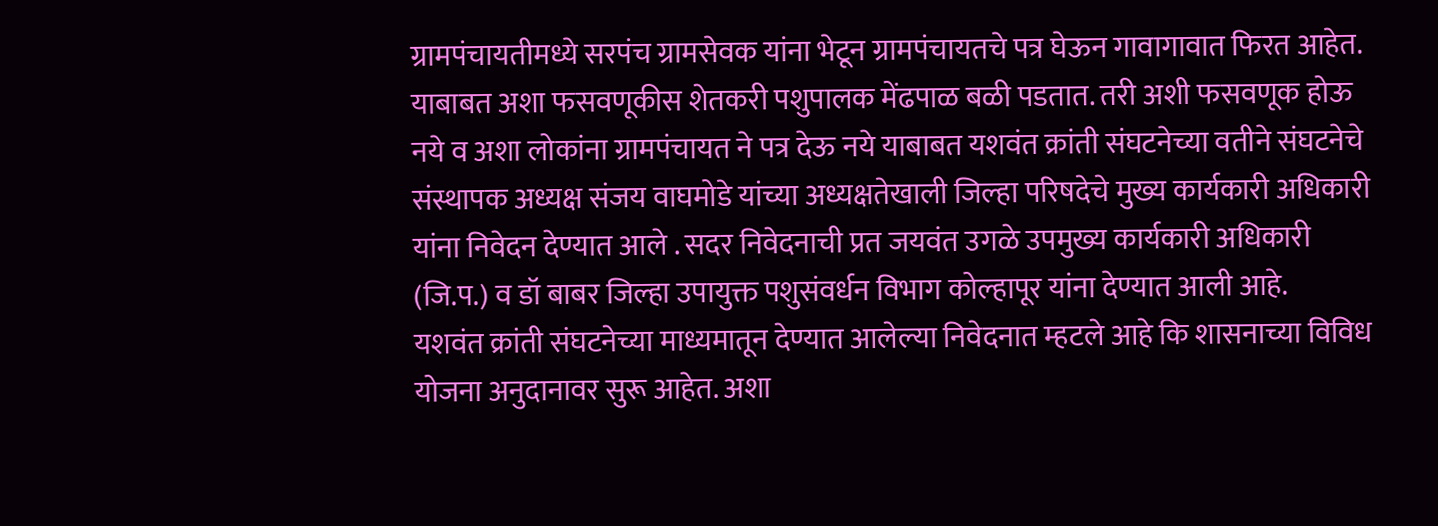ग्रामपंचायतीमध्ये सरपंच ग्रामसेवक यांना भेटून ग्रामपंचायतचे पत्र घेऊन गावागावात फिरत आहेत. याबाबत अशा फसवणूकीस शेतकरी पशुपालक मेंढपाळ बळी पडतात. तरी अशी फसवणूक होऊ नये व अशा लोकांना ग्रामपंचायत ने पत्र देऊ नये याबाबत यशवंत क्रांती संघटनेच्या वतीने संघटनेचे संस्थापक अध्यक्ष संजय वाघमोडे यांच्या अध्यक्षतेखाली जिल्हा परिषदेचे मुख्य कार्यकारी अधिकारी यांना निवेदन देण्यात आले . सदर निवेदनाची प्रत जयवंत उगळे उपमुख्य कार्यकारी अधिकारी (जि.प.) व डॉ बाबर जिल्हा उपायुक्त पशुसंवर्धन विभाग कोल्हापूर यांना देण्यात आली आहे.
यशवंत क्रांती संघटनेच्या माध्यमातून देण्यात आलेल्या निवेदनात म्हटले आहे कि शासनाच्या विविध योजना अनुदानावर सुरू आहेत. अशा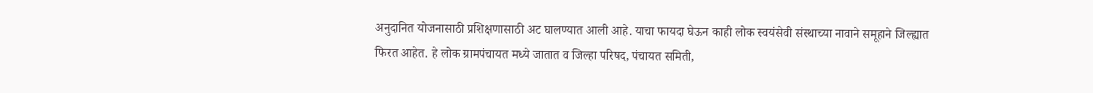अनुदानित योजनासाठी प्रशिक्षणासाठी अट घालण्यात आली आहे. याचा फायदा घेऊन काही लोक स्वयंसेवी संस्थाच्या नावाने समूहाने जिल्ह्यात फिरत आहेत. हे लोक ग्रामपंचायत मध्ये जातात व जिल्हा परिषद, पंचायत समिती,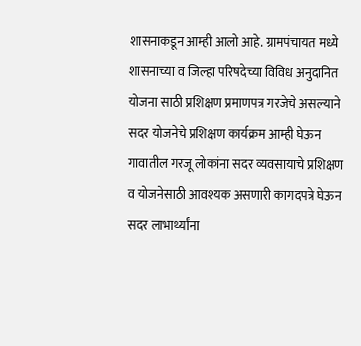शासनाकडून आम्ही आलो आहे. ग्रामपंचायत मध्ये शासनाच्या व जिल्हा परिषदेच्या विविध अनुदानित योजना साठी प्रशिक्षण प्रमाणपत्र गरजेचे असल्याने सदर योजनेचे प्रशिक्षण कार्यक्रम आम्ही घेऊन गावातील गरजू लोकांना सदर व्यवसायाचे प्रशिक्षण व योजनेसाठी आवश्यक असणारी कागदपत्रे घेऊन सदर लाभार्थ्यांना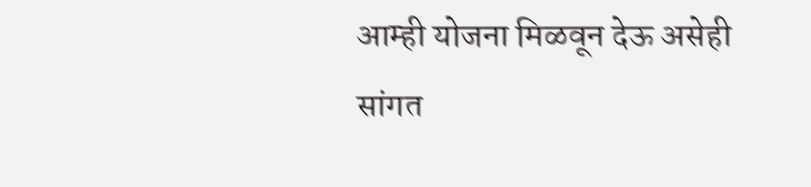आम्ही योजना मिळवून देऊ असेही सांगत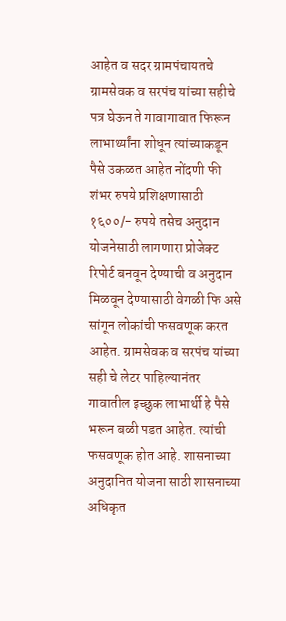आहेत व सदर ग्रामपंचायतचे ग्रामसेवक व सरपंच यांच्या सहीचे पत्र घेऊन ते गावागावात फिरून लाभार्थ्यांना शोधून त्यांच्याकडून पैसे उकळत आहेत नोंदणी फी शंभर रुपये प्रशिक्षणासाठी १६००/- रुपये तसेच अनुदान योजनेसाठी लागणारा प्रोजेक्ट रिपोर्ट बनवून देण्याची व अनुदान मिळवून देण्यासाठी वेगळी फि असे सांगून लोकांची फसवणूक करत आहेत. ग्रामसेवक व सरपंच यांच्या सही चे लेटर पाहिल्यानंतर गावातील इच्छुक लाभार्थी हे पैसे भरून बळी पडत आहेत. त्यांची फसवणूक होत आहे. शासनाच्या अनुदानित योजना साठी शासनाच्या अधिकृत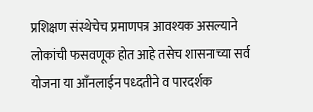प्रशिक्षण संस्थेचेच प्रमाणपत्र आवश्यक असल्याने लोकांची फसवणूक होत आहे तसेच शासनाच्या सर्व योजना या आँनलाईन पध्दतीने व पारदर्शक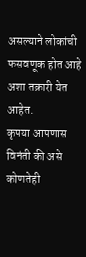असल्याने लोकांची फसवणूक होत आहे अशा तक्रारी येत आहेत.
कृपया आपणास विनंती की असे कोणतेही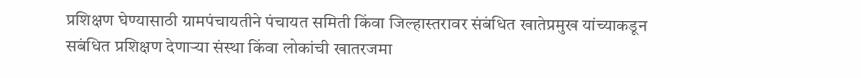प्रशिक्षण घेण्यासाठी ग्रामपंचायतीने पंचायत समिती किंवा जिल्हास्तरावर संबंधित खातेप्रमुख यांच्याकडून सबंधित प्रशिक्षण देणाऱ्या संस्था किंवा लोकांची खातरजमा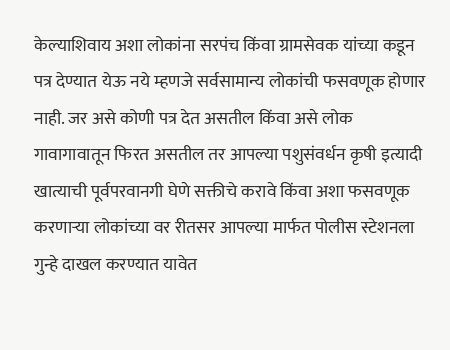केल्याशिवाय अशा लोकांना सरपंच किंवा ग्रामसेवक यांच्या कडून पत्र देण्यात येऊ नये म्हणजे सर्वसामान्य लोकांची फसवणूक होणार नाही. जर असे कोणी पत्र देत असतील किंवा असे लोक गावागावातून फिरत असतील तर आपल्या पशुसंवर्धन कृषी इत्यादी खात्याची पूर्वपरवानगी घेणे सक्तीचे करावे किंवा अशा फसवणूक करणाऱ्या लोकांच्या वर रीतसर आपल्या मार्फत पोलीस स्टेशनला गुन्हे दाखल करण्यात यावेत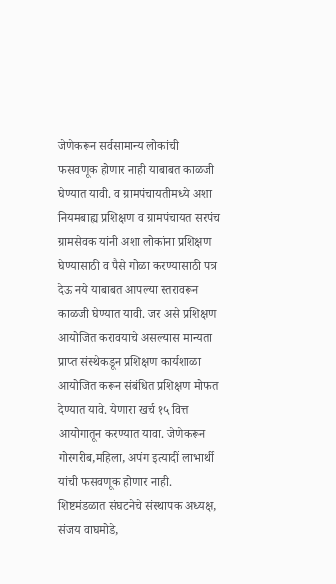जेणेकरून सर्वसामान्य लोकांची फसवणूक होणार नाही याबाबत काळजी घेण्यात यावी. व ग्रामपंचायतीमध्ये अशा नियमबाह्य प्रशिक्षण व ग्रामपंचायत सरपंच ग्रामसेवक यांनी अशा लोकांना प्रशिक्षण घेण्यासाठी व पैसे गोळा करण्यासाठी पत्र देऊ नये याबाबत आपल्या स्तरावरून काळजी घेण्यात यावी. जर असे प्रशिक्षण आयोजित करावयाचे असल्यास मान्यता प्राप्त संस्थेकडून प्रशिक्षण कार्यशाळा आयोजित करून संबंधित प्रशिक्षण मोफत देण्यात यावे. येणारा खर्च १५ वित्त आयोगातून करण्यात यावा. जेणेकरून गोरगरीब,महिला, अपंग इत्यादीं लाभार्थी यांची फसवणूक होणार नाही.
शिष्टमंडळात संघटनेचे संस्थापक अध्यक्ष, संजय वाघमोडे,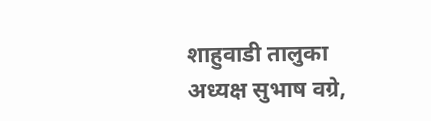शाहुवाडी तालुका अध्यक्ष सुभाष वग्रे,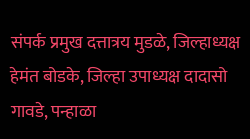संपर्क प्रमुख दत्तात्रय मुडळे, जिल्हाध्यक्ष हेमंत बोडके, जिल्हा उपाध्यक्ष दादासो गावडे, पन्हाळा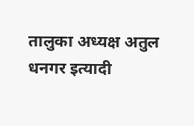तालुका अध्यक्ष अतुल धनगर इत्यादी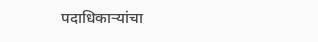पदाधिकाऱ्यांचा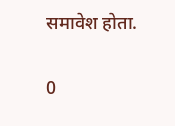समावेश होता.

0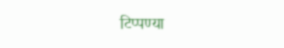टिप्पण्या